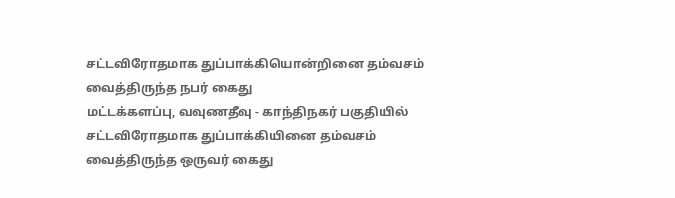சட்டவிரோதமாக துப்பாக்கியொன்றினை தம்வசம் வைத்திருந்த நபர் கைது
மட்டக்களப்பு, வவுணதீவு - காந்திநகர் பகுதியில் சட்டவிரோதமாக துப்பாக்கியினை தம்வசம் வைத்திருந்த ஒருவர் கைது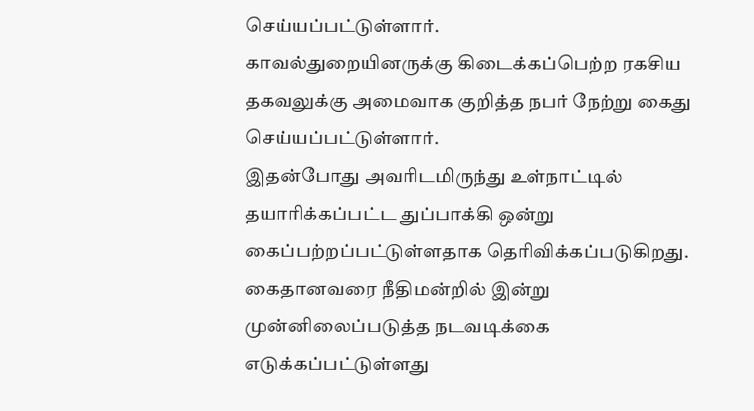செய்யப்பட்டுள்ளார்.
காவல்துறையினருக்கு கிடைக்கப்பெற்ற ரகசிய தகவலுக்கு அமைவாக குறித்த நபர் நேற்று கைது செய்யப்பட்டுள்ளார்.
இதன்போது அவரிடமிருந்து உள்நாட்டில் தயாரிக்கப்பட்ட துப்பாக்கி ஒன்று கைப்பற்றப்பட்டுள்ளதாக தெரிவிக்கப்படுகிறது.
கைதானவரை நீதிமன்றில் இன்று முன்னிலைப்படுத்த நடவடிக்கை எடுக்கப்பட்டுள்ளது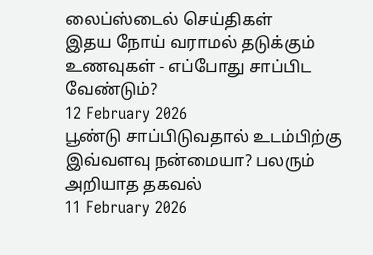லைப்ஸ்டைல் செய்திகள்
இதய நோய் வராமல் தடுக்கும் உணவுகள் - எப்போது சாப்பிட வேண்டும்?
12 February 2026
பூண்டு சாப்பிடுவதால் உடம்பிற்கு இவ்வளவு நன்மையா? பலரும் அறியாத தகவல்
11 February 2026